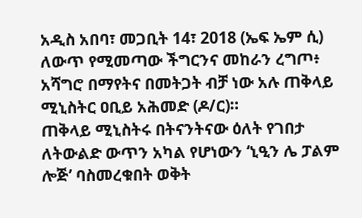አዲስ አበባ፣ መጋቢት 14፣ 2018 (ኤፍ ኤም ሲ) ለውጥ የሚመጣው ችግርንና መከራን ረግጦ፥ አሻግሮ በማየትና በመትጋት ብቻ ነው አሉ ጠቅላይ ሚኒስትር ዐቢይ አሕመድ (ዶ/ር)።
ጠቅላይ ሚኒስትሩ በትናንትናው ዕለት የገበታ ለትውልድ ውጥን አካል የሆነውን ‘ኒዒን ሌ ፓልም ሎጅ’ ባስመረቁበት ወቅት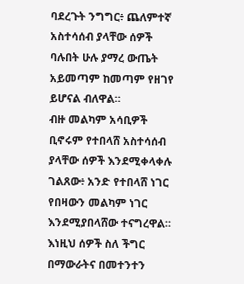ባደረጉት ንግግር፥ ጨለምተኛ አስተሳሰብ ያላቸው ሰዎች ባሉበት ሁሉ ያማረ ውጤት አይመጣም ከመጣም የዘገየ ይሆናል ብለዋል።
ብዙ መልካም አሳቢዎች ቢኖሩም የተበላሸ አስተሳሰብ ያላቸው ሰዎች እንደሚቀላቀሉ ገልጸው፥ አንድ የተበላሸ ነገር የበዛውን መልካም ነገር እንደሚያበላሸው ተናግረዋል።
እነዚህ ሰዎች ስለ ችግር በማውራትና በመተንተን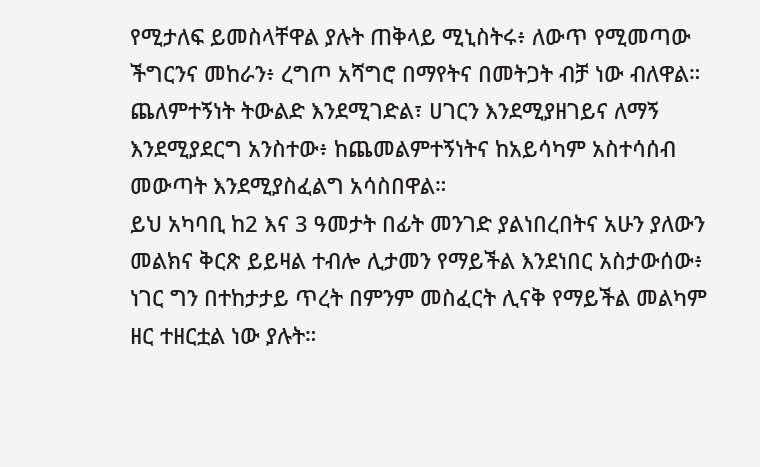የሚታለፍ ይመስላቸዋል ያሉት ጠቅላይ ሚኒስትሩ፥ ለውጥ የሚመጣው ችግርንና መከራን፥ ረግጦ አሻግሮ በማየትና በመትጋት ብቻ ነው ብለዋል።
ጨለምተኝነት ትውልድ እንደሚገድል፣ ሀገርን እንደሚያዘገይና ለማኝ እንደሚያደርግ አንስተው፥ ከጨመልምተኝነትና ከአይሳካም አስተሳሰብ መውጣት እንደሚያስፈልግ አሳስበዋል።
ይህ አካባቢ ከ2 እና 3 ዓመታት በፊት መንገድ ያልነበረበትና አሁን ያለውን መልክና ቅርጽ ይይዛል ተብሎ ሊታመን የማይችል እንደነበር አስታውሰው፥ ነገር ግን በተከታታይ ጥረት በምንም መስፈርት ሊናቅ የማይችል መልካም ዘር ተዘርቷል ነው ያሉት።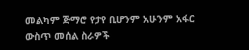መልካም ጅማሮ የታየ ቢሆንም አሁንም አፋር ውስጥ መሰል ስራዎች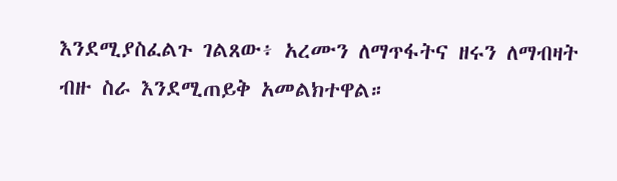እንደሚያስፈልጉ ገልጸው፥ አረሙን ለማጥፋትና ዘሩን ለማብዛት ብዙ ስራ እንደሚጠይቅ አመልክተዋል።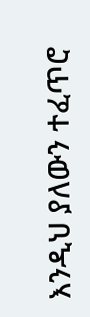እንዲህ ያለውን ተፈጥሮ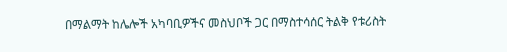በማልማት ከሌሎች አካባቢዎችና መስህቦች ጋር በማስተሳሰር ትልቅ የቱሪስት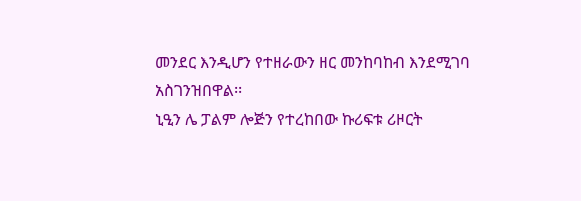መንደር እንዲሆን የተዘራውን ዘር መንከባከብ እንደሚገባ አስገንዝበዋል፡፡
ኒዒን ሌ ፓልም ሎጅን የተረከበው ኩሪፍቱ ሪዞርት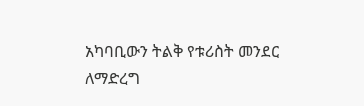አካባቢውን ትልቅ የቱሪስት መንደር ለማድረግ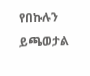የበኩሉን ይጫወታል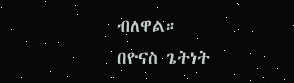ብለዋል።
በዮናስ ጌትነት